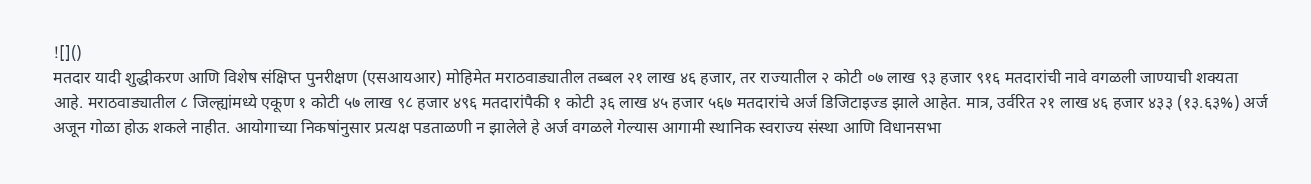![]()
मतदार यादी शुद्धीकरण आणि विशेष संक्षिप्त पुनरीक्षण (एसआयआर) मोहिमेत मराठवाड्यातील तब्बल २१ लाख ४६ हजार, तर राज्यातील २ कोटी ०७ लाख ९३ हजार ९१६ मतदारांची नावे वगळली जाण्याची शक्यता आहे. मराठवाड्यातील ८ जिल्ह्यांमध्ये एकूण १ कोटी ५७ लाख ९८ हजार ४९६ मतदारांपैकी १ कोटी ३६ लाख ४५ हजार ५६७ मतदारांचे अर्ज डिजिटाइज्ड झाले आहेत. मात्र, उर्वरित २१ लाख ४६ हजार ४३३ (१३.६३%) अर्ज अजून गोळा होऊ शकले नाहीत. आयोगाच्या निकषांनुसार प्रत्यक्ष पडताळणी न झालेले हे अर्ज वगळले गेल्यास आगामी स्थानिक स्वराज्य संस्था आणि विधानसभा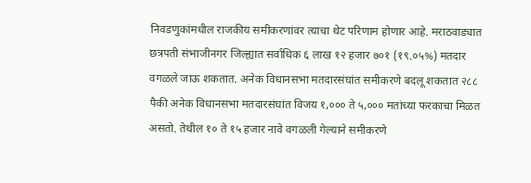निवडणुकांमधील राजकीय समीकरणांवर त्याचा थेट परिणाम होणार आहे. मराठवाड्यात छत्रपती संभाजीनगर जिल्ह्यात सर्वाधिक ६ लाख १२ हजार ७०१ (१९.०५%) मतदार वगळले जाऊ शकतात. अनेक विधानसभा मतदारसंघांत समीकरणे बदलू शकतात २८८ पैकी अनेक विधानसभा मतदारसंघांत विजय १,००० ते ५,००० मतांच्या फरकाचा मिळत असतो. तेथील १० ते १५ हजार नावे वगळली गेल्याने समीकरणे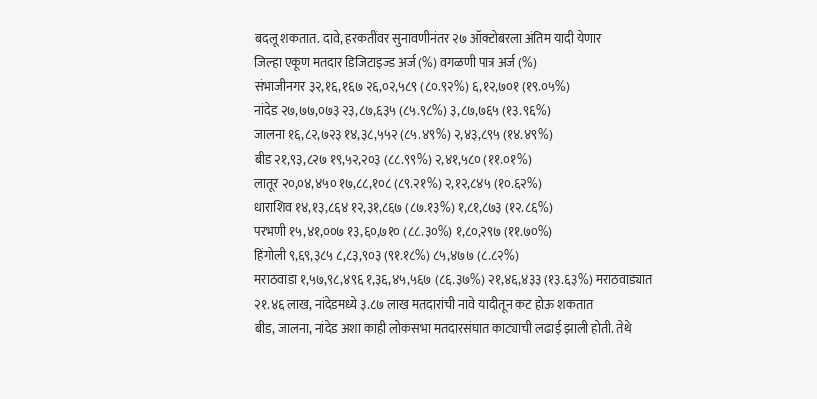बदलू शकतात. दावे, हरकतींवर सुनावणीनंतर २७ ऑक्टोबरला अंतिम यादी येणार
जिल्हा एकूण मतदार डिजिटाइज्ड अर्ज (%) वगळणी पात्र अर्ज (%)
संभाजीनगर ३२,१६,१६७ २६,०२,५८९ (८०.९२%) ६,१२,७०१ (१९.०५%)
नांदेड २७,७७,०७३ २३,८७,६३५ (८५.९८%) ३,८७,७६५ (१३.९६%)
जालना १६,८२,७२३ १४,३८,५५२ (८५.४९%) २,४३,८९५ (१४.४९%)
बीड २१,९३,८२७ १९,५२,२०३ (८८.९९%) २,४१,५८० (११.०१%)
लातूर २०,०४,४५० १७,८८,१०८ (८९.२१%) २,१२,८४५ (१०.६२%)
धाराशिव १४,१३,८६४ १२,३१,८६७ (८७.१३%) १,८१,८७३ (१२.८६%)
परभणी १५,४१,००७ १३,६०,७१० (८८.३०%) १,८०,२९७ (११.७०%)
हिंगोली ९,६९,३८५ ८,८३,९०३ (९१.१८%) ८५,४७७ (८.८२%)
मराठवाडा १,५७,९८,४९६ १,३६,४५,५६७ (८६.३७%) २१,४६,४३३ (१३.६३%) मराठवाड्यात २१.४६ लाख, नांदेडमध्ये ३.८७ लाख मतदारांची नावे यादीतून कट होऊ शकतात
बीड, जालना, नांदेड अशा काही लोकसभा मतदारसंघात काट्याची लढाई झाली होती. तेथे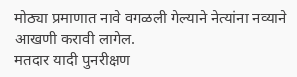मोठ्या प्रमाणात नावे वगळली गेल्याने नेत्यांना नव्याने आखणी करावी लागेल.
मतदार यादी पुनरीक्षण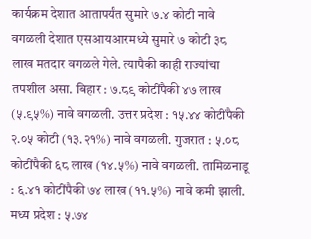कार्यक्रम देशात आतापर्यंत सुमारे ७.४ कोटी नावे वगळली देशात एसआयआरमध्ये सुमारे ७ कोटी ३८ लाख मतदार वगळले गेले. त्यापैकी काही राज्यांचा तपशील असा. बिहार : ७.८९ कोटींपैकी ४७ लाख (५.९५%) नावे वगळली. उत्तर प्रदेश : १५.४४ कोटींपैकी २.०५ कोटी (१३.२१%) नावे वगळली. गुजरात : ५.०८ कोटींपैकी ६८ लाख (१४.५%) नावे वगळली. तामिळनाडू : ६.४१ कोटींपैकी ७४ लाख (११.५%) नावे कमी झाली. मध्य प्रदेश : ५.७४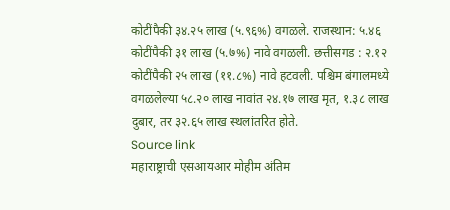कोटींपैकी ३४.२५ लाख (५.९६%) वगळले. राजस्थान: ५.४६ कोटींपैकी ३१ लाख (५.७%) नावे वगळली. छत्तीसगड : २.१२ कोटींपैकी २५ लाख (११.८%) नावे हटवली. पश्चिम बंगालमध्ये वगळलेल्या ५८.२० लाख नावांत २४.१७ लाख मृत, १.३८ लाख दुबार, तर ३२.६५ लाख स्थलांतरित होते.
Source link
महाराष्ट्राची एसआयआर मोहीम अंतिम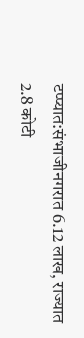टप्प्यात:संभाजीनगरात 6.12 लाख, राज्यात 2.8 कोटी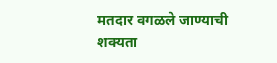मतदार वगळले जाण्याची शक्यता